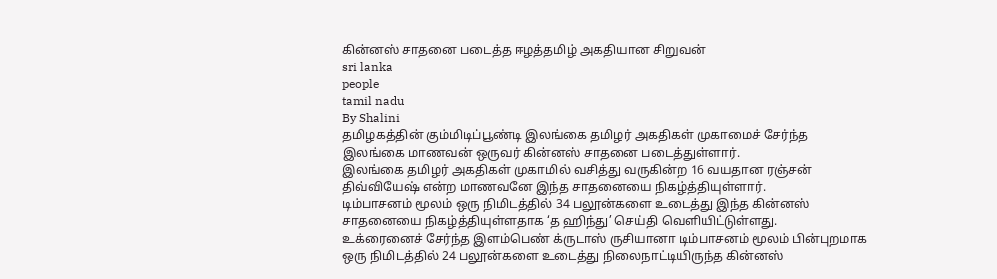கின்னஸ் சாதனை படைத்த ஈழத்தமிழ் அகதியான சிறுவன்
sri lanka
people
tamil nadu
By Shalini
தமிழகத்தின் கும்மிடிப்பூண்டி இலங்கை தமிழர் அகதிகள் முகாமைச் சேர்ந்த இலங்கை மாணவன் ஒருவர் கின்னஸ் சாதனை படைத்துள்ளார்.
இலங்கை தமிழர் அகதிகள் முகாமில் வசித்து வருகின்ற 16 வயதான ரஞ்சன் திவ்வியேஷ் என்ற மாணவனே இந்த சாதனையை நிகழ்த்தியுள்ளார்.
டிம்பாசனம் மூலம் ஒரு நிமிடத்தில் 34 பலூன்களை உடைத்து இந்த கின்னஸ் சாதனையை நிகழ்த்தியுள்ளதாக ‘த ஹிந்து’ செய்தி வௌியிட்டுள்ளது.
உக்ரைனைச் சேர்ந்த இளம்பெண் க்ருடாஸ் ருசியானா டிம்பாசனம் மூலம் பின்புறமாக ஒரு நிமிடத்தில் 24 பலூன்களை உடைத்து நிலைநாட்டியிருந்த கின்னஸ்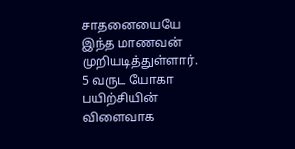சாதனையையே இந்த மாணவன் முறியடித்துள்ளார்.
5 வருட யோகா பயிற்சியின் விளைவாக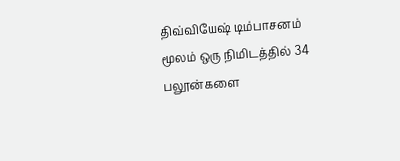திவ்வியேஷ் டிம்பாசனம் மூலம் ஒரு நிமிடத்தில் 34 பலூன்களை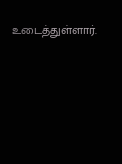உடைத்துள்ளார்.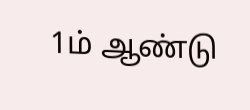1ம் ஆண்டு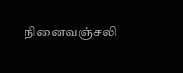நினைவஞ்சலி